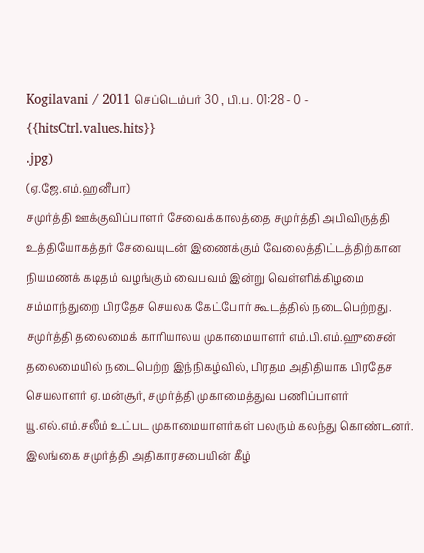Kogilavani / 2011 செப்டெம்பர் 30 , பி.ப. 01:28 - 0 - {{hitsCtrl.values.hits}}
.jpg)
(ஏ.ஜே.எம்.ஹனீபா)
சமுர்த்தி ஊக்குவிப்பாளர் சேவைக்காலத்தை சமுர்த்தி அபிவிருத்தி உத்தியோகத்தர் சேவையுடன் இணைக்கும் வேலைத்திட்டத்திற்கான நியமணக் கடிதம் வழங்கும் வைபவம் இன்று வெள்ளிக்கிழமை சம்மாந்துறை பிரதேச செயலக கேட்போர் கூடத்தில் நடைபெற்றது.
சமுர்த்தி தலைமைக் காரியாலய முகாமையாளர் எம்.பி.எம்.ஹுசைன் தலைமையில் நடைபெற்ற இந்நிகழ்வில், பிரதம அதிதியாக பிரதேச செயலாளர் ஏ.மன்சூர், சமுர்த்தி முகாமைத்துவ பணிப்பாளர் யூ.எல்.எம்.சலீம் உட்பட முகாமையாளர்கள் பலரும் கலந்து கொண்டனர்.
இலங்கை சமுர்த்தி அதிகாரசபையின் கீழ்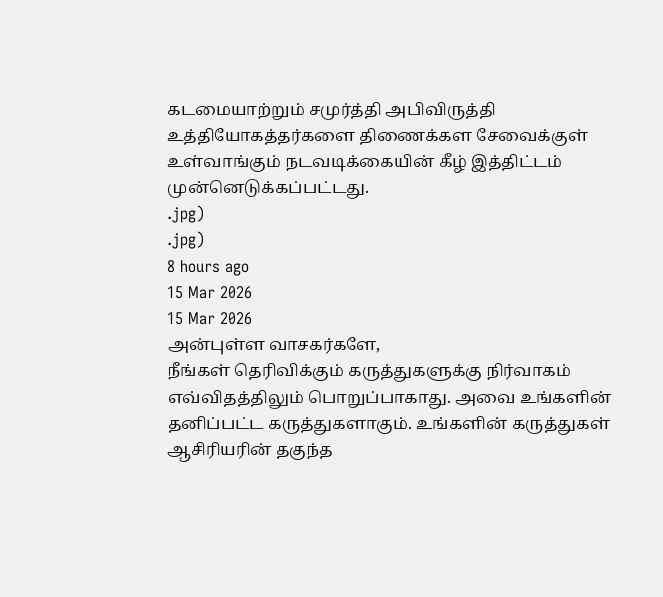கடமையாற்றும் சமுர்த்தி அபிவிருத்தி உத்தியோகத்தர்களை திணைக்கள சேவைக்குள் உள்வாங்கும் நடவடிக்கையின் கீழ் இத்திட்டம் முன்னெடுக்கப்பட்டது.
.jpg)
.jpg)
8 hours ago
15 Mar 2026
15 Mar 2026
அன்புள்ள வாசகர்களே,
நீங்கள் தெரிவிக்கும் கருத்துகளுக்கு நிர்வாகம் எவ்விதத்திலும் பொறுப்பாகாது. அவை உங்களின் தனிப்பட்ட கருத்துகளாகும். உங்களின் கருத்துகள் ஆசிரியரின் தகுந்த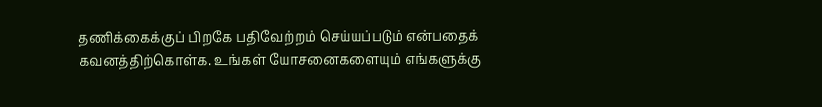தணிக்கைக்குப் பிறகே பதிவேற்றம் செய்யப்படும் என்பதைக் கவனத்திற்கொள்க. உங்கள் யோசனைகளையும் எங்களுக்கு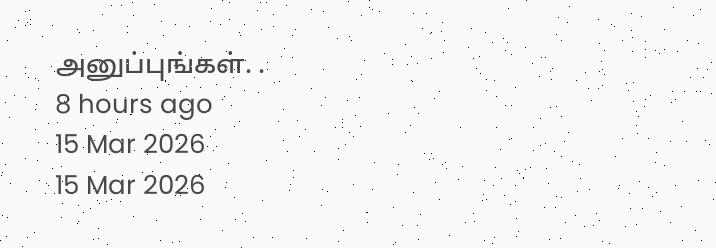அனுப்புங்கள். .
8 hours ago
15 Mar 2026
15 Mar 2026